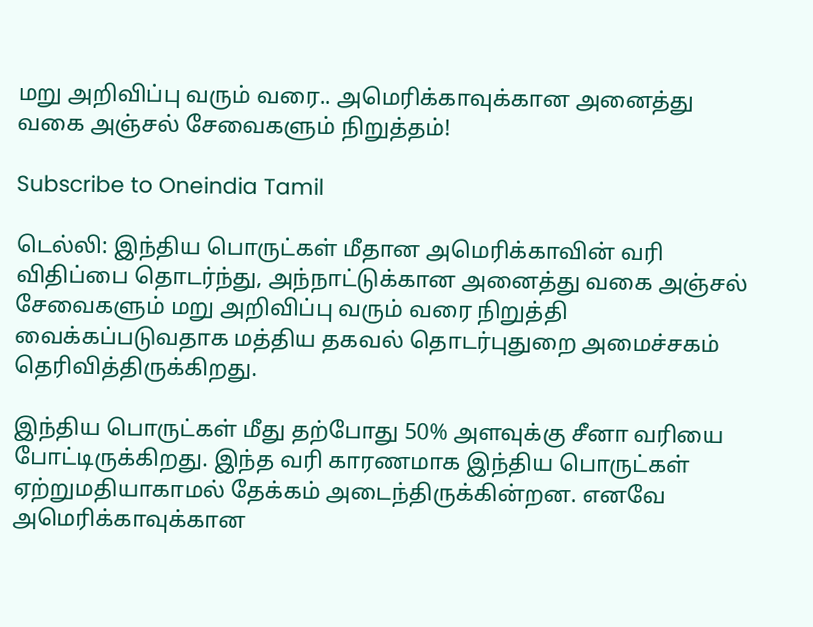மறு அறிவிப்பு வரும் வரை.. அமெரிக்காவுக்கான அனைத்து வகை அஞ்சல் சேவைகளும் நிறுத்தம்!

Subscribe to Oneindia Tamil

டெல்லி: இந்திய பொருட்கள் மீதான அமெரிக்காவின் வரி விதிப்பை தொடர்ந்து, அந்நாட்டுக்கான அனைத்து வகை அஞ்சல் சேவைகளும் மறு அறிவிப்பு வரும் வரை நிறுத்தி வைக்கப்படுவதாக மத்திய தகவல் தொடர்புதுறை அமைச்சகம் தெரிவித்திருக்கிறது.

இந்திய பொருட்கள் மீது தற்போது 50% அளவுக்கு சீனா வரியை போட்டிருக்கிறது. இந்த வரி காரணமாக இந்திய பொருட்கள் ஏற்றுமதியாகாமல் தேக்கம் அடைந்திருக்கின்றன. எனவே அமெரிக்காவுக்கான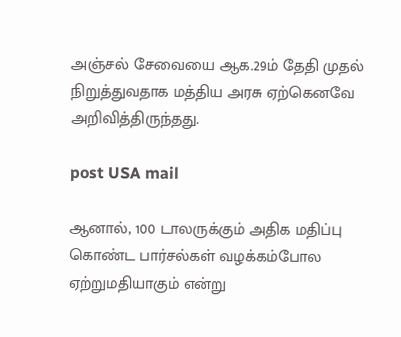அஞ்சல் சேவையை ஆக.29ம் தேதி முதல் நிறுத்துவதாக மத்திய அரசு ஏற்கெனவே அறிவித்திருந்தது.

post USA mail

ஆனால், 100 டாலருக்கும் அதிக மதிப்பு கொண்ட பார்சல்கள் வழக்கம்போல ஏற்றுமதியாகும் என்று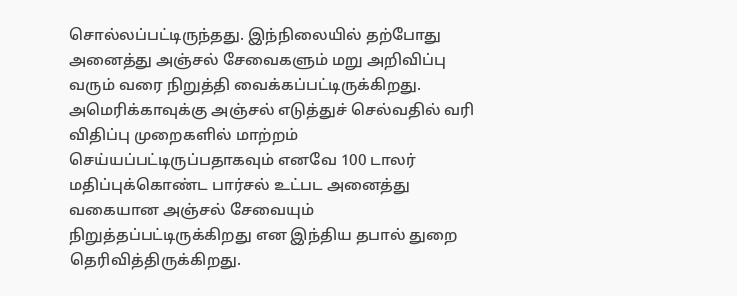சொல்லப்பட்டிருந்தது. இந்நிலையில் தற்போது அனைத்து அஞ்சல் சேவைகளும் மறு அறிவிப்பு வரும் வரை நிறுத்தி வைக்கப்பட்டிருக்கிறது. அமெரிக்காவுக்கு அஞ்சல் எடுத்துச் செல்வதில் வரி விதிப்பு முறைகளில் மாற்றம் செய்யப்பட்டிருப்பதாகவும் எனவே 100 டாலர் மதிப்புக்கொண்ட பார்சல் உட்பட அனைத்து வகையான அஞ்சல் சேவையும் நிறுத்தப்பட்டிருக்கிறது என இந்திய தபால் துறை தெரிவித்திருக்கிறது.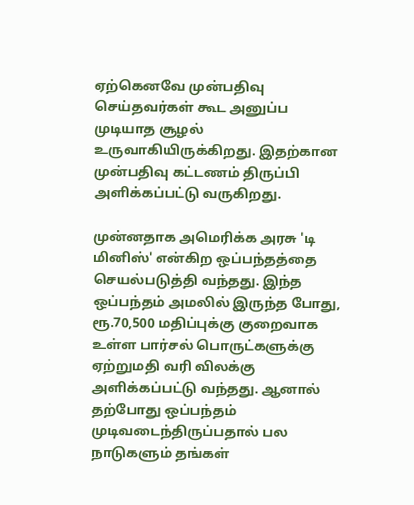ஏற்கெனவே முன்பதிவு செய்தவர்கள் கூட அனுப்ப முடியாத சூழல் உருவாகியிருக்கிறது. இதற்கான முன்பதிவு கட்டணம் திருப்பி அளிக்கப்பட்டு வருகிறது.

முன்னதாக அமெரிக்க அரசு 'டி மினிஸ்' என்கிற ஒப்பந்தத்தை செயல்படுத்தி வந்தது. இந்த ஒப்பந்தம் அமலில் இருந்த போது, ரூ.70,500 மதிப்புக்கு குறைவாக உள்ள பார்சல் பொருட்களுக்கு ஏற்றுமதி வரி விலக்கு அளிக்கப்பட்டு வந்தது. ஆனால் தற்போது ஒப்பந்தம் முடிவடைந்திருப்பதால் பல நாடுகளும் தங்கள்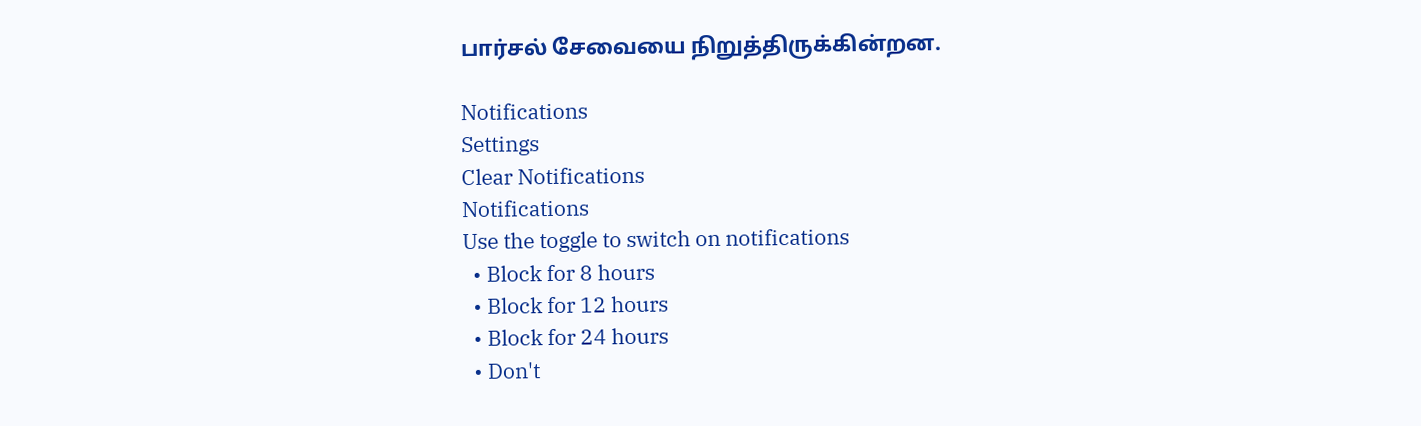பார்சல் சேவையை நிறுத்திருக்கின்றன.

Notifications
Settings
Clear Notifications
Notifications
Use the toggle to switch on notifications
  • Block for 8 hours
  • Block for 12 hours
  • Block for 24 hours
  • Don't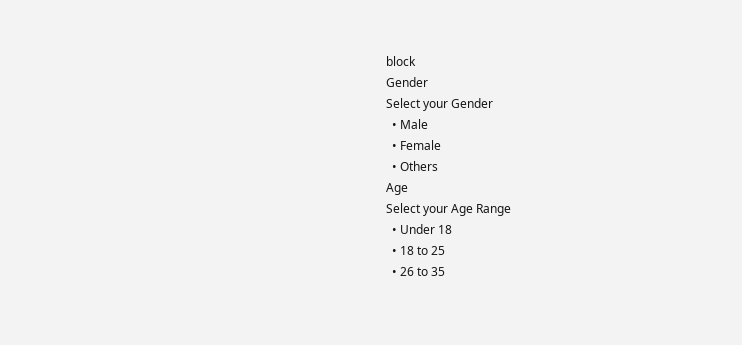block
Gender
Select your Gender
  • Male
  • Female
  • Others
Age
Select your Age Range
  • Under 18
  • 18 to 25
  • 26 to 35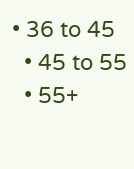• 36 to 45
  • 45 to 55
  • 55+